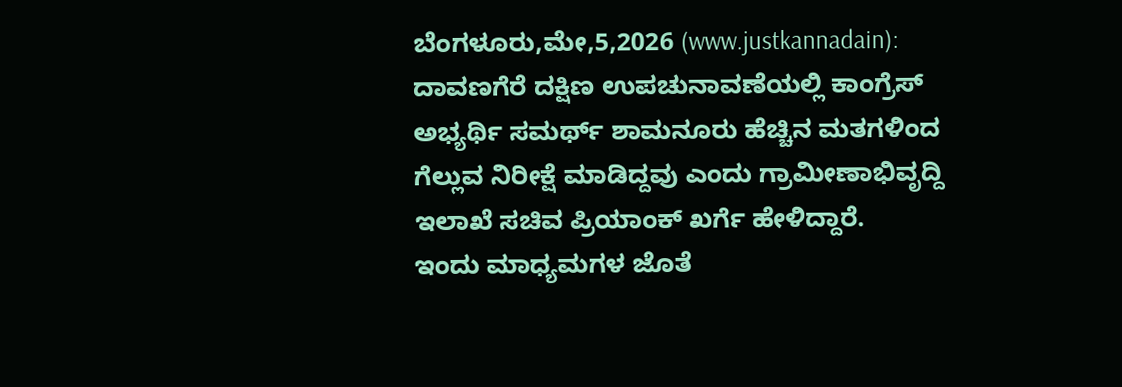ಬೆಂಗಳೂರು,ಮೇ,5,2026 (www.justkannadain): ದಾವಣಗೆರೆ ದಕ್ಷಿಣ ಉಪಚುನಾವಣೆಯಲ್ಲಿ ಕಾಂಗ್ರೆಸ್ ಅಭ್ಯರ್ಥಿ ಸಮರ್ಥ್ ಶಾಮನೂರು ಹೆಚ್ಚಿನ ಮತಗಳಿಂದ ಗೆಲ್ಲುವ ನಿರೀಕ್ಷೆ ಮಾಡಿದ್ದವು ಎಂದು ಗ್ರಾಮೀಣಾಭಿವೃದ್ದಿ ಇಲಾಖೆ ಸಚಿವ ಪ್ರಿಯಾಂಕ್ ಖರ್ಗೆ ಹೇಳಿದ್ದಾರೆ.
ಇಂದು ಮಾಧ್ಯಮಗಳ ಜೊತೆ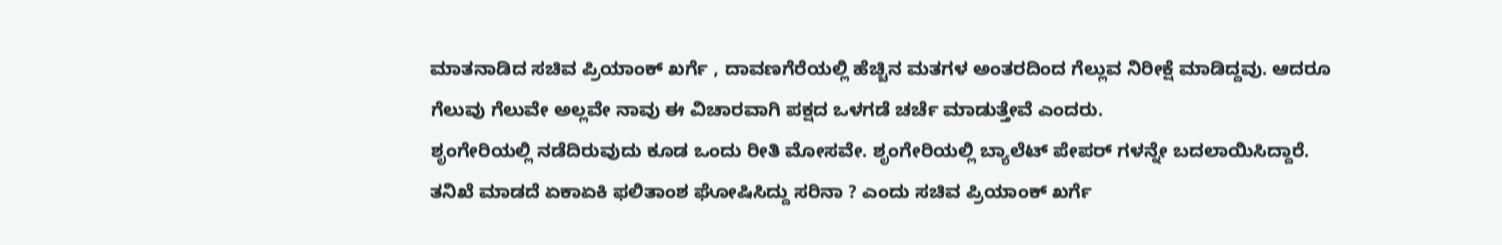ಮಾತನಾಡಿದ ಸಚಿವ ಪ್ರಿಯಾಂಕ್ ಖರ್ಗೆ , ದಾವಣಗೆರೆಯಲ್ಲಿ ಹೆಚ್ಚಿನ ಮತಗಳ ಅಂತರದಿಂದ ಗೆಲ್ಲುವ ನಿರೀಕ್ಷೆ ಮಾಡಿದ್ದವು. ಆದರೂ ಗೆಲುವು ಗೆಲುವೇ ಅಲ್ಲವೇ ನಾವು ಈ ವಿಚಾರವಾಗಿ ಪಕ್ಷದ ಒಳಗಡೆ ಚರ್ಚೆ ಮಾಡುತ್ತೇವೆ ಎಂದರು.
ಶೃಂಗೇರಿಯಲ್ಲಿ ನಡೆದಿರುವುದು ಕೂಡ ಒಂದು ರೀತಿ ಮೋಸವೇ. ಶೃಂಗೇರಿಯಲ್ಲಿ ಬ್ಯಾಲೆಟ್ ಪೇಪರ್ ಗಳನ್ನೇ ಬದಲಾಯಿಸಿದ್ದಾರೆ. ತನಿಖೆ ಮಾಡದೆ ಏಕಾಏಕಿ ಫಲಿತಾಂಶ ಘೋಷಿಸಿದ್ದು ಸರಿನಾ ? ಎಂದು ಸಚಿವ ಪ್ರಿಯಾಂಕ್ ಖರ್ಗೆ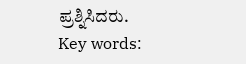ಪ್ರಶ್ನಿಸಿದರು.
Key words: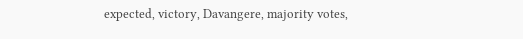expected, victory, Davangere, majority votes,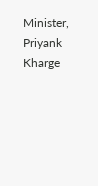Minister, Priyank Kharge